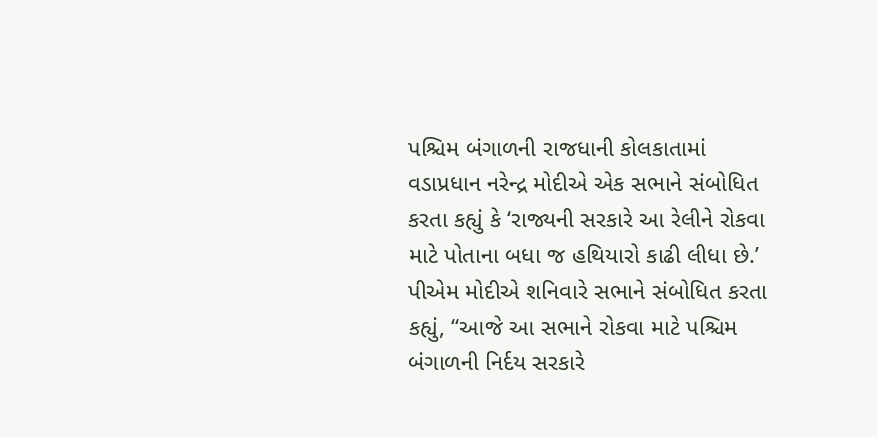પશ્ચિમ બંગાળની રાજધાની કોલકાતામાં વડાપ્રધાન નરેન્દ્ર મોદીએ એક સભાને સંબોધિત કરતા કહ્યું કે ‘રાજ્યની સરકારે આ રેલીને રોકવા માટે પોતાના બધા જ હથિયારો કાઢી લીધા છે.’
પીએમ મોદીએ શનિવારે સભાને સંબોધિત કરતા કહ્યું, “આજે આ સભાને રોકવા માટે પશ્ચિમ બંગાળની નિર્દય સરકારે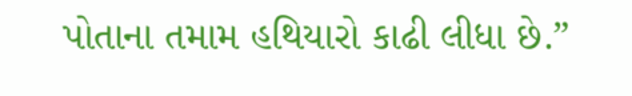પોતાના તમામ હથિયારો કાઢી લીધા છે.”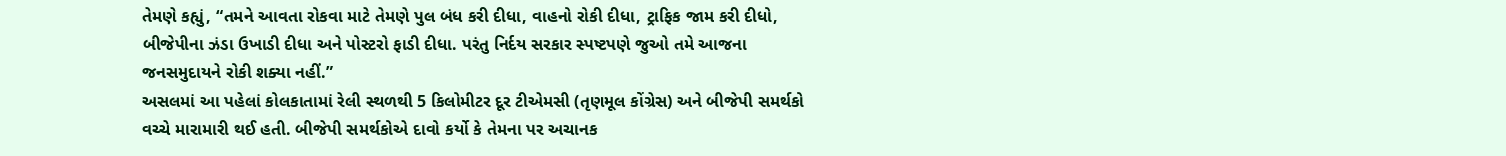તેમણે કહ્યું, “તમને આવતા રોકવા માટે તેમણે પુલ બંધ કરી દીધા, વાહનો રોકી દીધા, ટ્રાફિક જામ કરી દીધો, બીજેપીના ઝંડા ઉખાડી દીધા અને પોસ્ટરો ફાડી દીધા. પરંતુ નિર્દય સરકાર સ્પષ્ટપણે જુઓ તમે આજના જનસમુદાયને રોકી શક્યા નહીં.”
અસલમાં આ પહેલાં કોલકાતામાં રેલી સ્થળથી 5 કિલોમીટર દૂર ટીએમસી (તૃણમૂલ કોંગ્રેસ) અને બીજેપી સમર્થકો વચ્ચે મારામારી થઈ હતી. બીજેપી સમર્થકોએ દાવો કર્યો કે તેમના પર અચાનક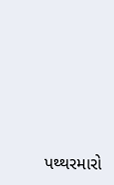પથ્થરમારો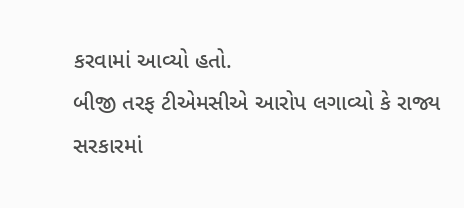કરવામાં આવ્યો હતો.
બીજી તરફ ટીએમસીએ આરોપ લગાવ્યો કે રાજ્ય સરકારમાં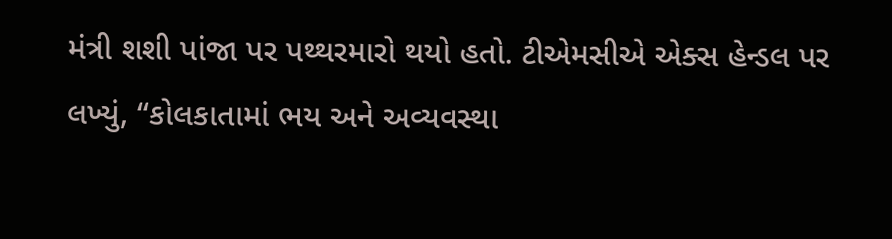મંત્રી શશી પાંજા પર પથ્થરમારો થયો હતો. ટીએમસીએ એક્સ હેન્ડલ પર લખ્યું, “કોલકાતામાં ભય અને અવ્યવસ્થા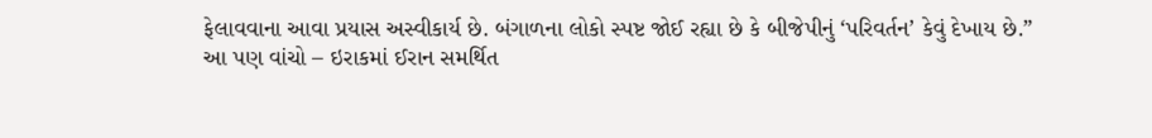ફેલાવવાના આવા પ્રયાસ અસ્વીકાર્ય છે. બંગાળના લોકો સ્પષ્ટ જોઈ રહ્યા છે કે બીજેપીનું ‘પરિવર્તન’ કેવું દેખાય છે.”
આ પણ વાંચો – ઇરાકમાં ઈરાન સમર્થિત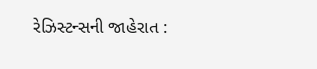રેઝિસ્ટન્સની જાહેરાત :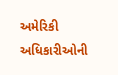અમેરિકી અધિકારીઓની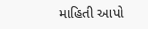માહિતી આપો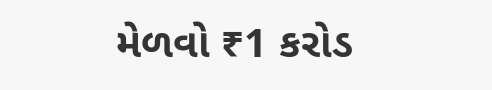મેળવો ₹1 કરોડ